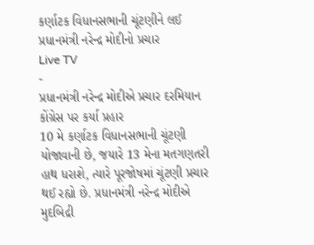કર્ણાટક વિધાનસભાની ચૂંટણીને લઈ પ્રધાનમંત્રી નરેન્દ્ર મોદીનો પ્રચાર
Live TV
-
પ્રધાનમંત્રી નરેન્દ્ર મોદીએ પ્રચાર દરમિયાન કોંગ્રેસ પર કર્યા પ્રહાર
10 મે કર્ણાટક વિધાનસભાની ચૂંટણી યોજાવાની છે, જયારે 13 મેના મતગણતરી હાથ ધરાશે, ત્યારે પૂરજોષમાં ચૂંટણી પ્રચાર થઈ રહ્યો છે. પ્રધાનમંત્રી નરેન્દ્ર મોદીએ મુદબિદ્રી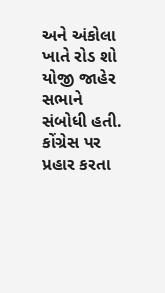અને અંકોલા ખાતે રોડ શો યોજી જાહેર સભાને સંબોધી હતી. કોંગ્રેસ પર પ્રહાર કરતા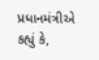પ્રધાનમંત્રીએ કહ્યું કે,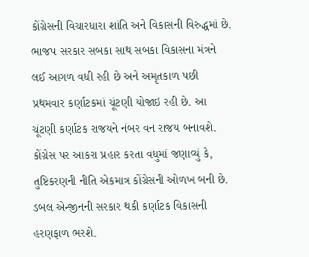કોંગ્રેસની વિચારધારા શાંતિ અને વિકાસની વિરુદ્ધમાં છે. ભાજપ સરકાર સબકા સાથ સબકા વિકાસના મંત્રને લઈ આગળ વધી રહી છે અને અમૃતકાળ પછી પ્રથમવાર કર્ણાટકમાં ચૂંટણી યોજાઇ રહી છે. આ ચૂંટણી કર્ણાટક રાજયને નંબર વન રાજય બનાવશે. કોંગ્રેસ પર આકરા પ્રહાર કરતા વધુમાં જણાવ્યું કે, તુષ્ટિકરણની નીતિ એકમાત્ર કોંગ્રેસની ઓળખ બની છે. ડબલ એન્જીનની સરકાર થકી કર્ણાટક વિકાસની હરણફાળ ભરશે.